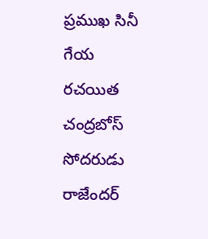ప్రముఖ సినీ గేయ రచయిత చంద్రబోస్ సోదరుడు రాజేందర్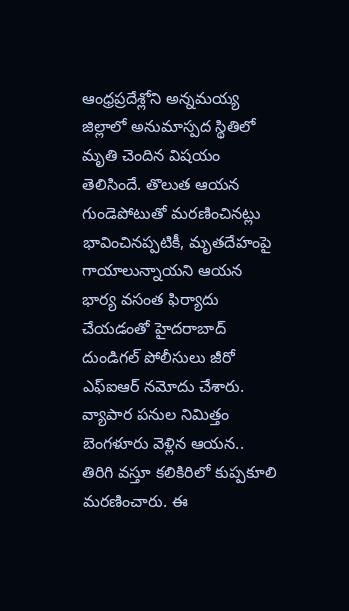ఆంధ్రప్రదేశ్లోని అన్నమయ్య జిల్లాలో అనుమాస్పద స్థితిలో మృతి చెందిన విషయం తెలిసిందే. తొలుత ఆయన గుండెపోటుతో మరణించినట్లు భావించినప్పటికీ, మృతదేహంపై గాయాలున్నాయని ఆయన భార్య వసంత ఫిర్యాదు చేయడంతో హైదరాబాద్ దుండిగల్ పోలీసులు జీరో ఎఫ్ఐఆర్ నమోదు చేశారు. వ్యాపార పనుల నిమిత్తం బెంగళూరు వెళ్లిన ఆయన.. తిరిగి వస్తూ కలికిరిలో కుప్పకూలి మరణించారు. ఈ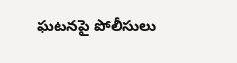ఘటనపై పోలీసులు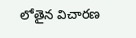లోతైన విచారణ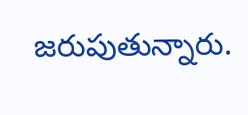జరుపుతున్నారు.